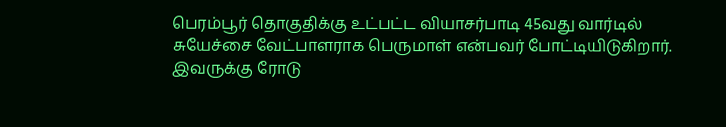பெரம்பூர் தொகுதிக்கு உட்பட்ட வியாசர்பாடி 45வது வார்டில் சுயேச்சை வேட்பாளராக பெருமாள் என்பவர் போட்டியிடுகிறார். இவருக்கு ரோடு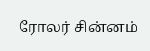ரோலர் சின்னம்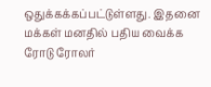ஒதுக்கக்கப்பட்டுள்ளது. இதனை மக்கள் மனதில் பதிய வைக்க ரோடு ரோலர்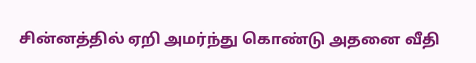சின்னத்தில் ஏறி அமர்ந்து கொண்டு அதனை வீதி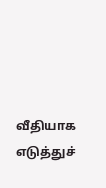வீதியாக எடுத்துச்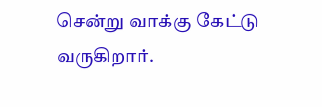சென்று வாக்கு கேட்டு வருகிறார்.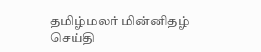தமிழ்மலர் மின்னிதழ் செய்தி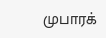முபாரக்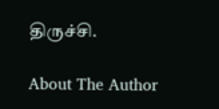திருச்சி.

About The Author